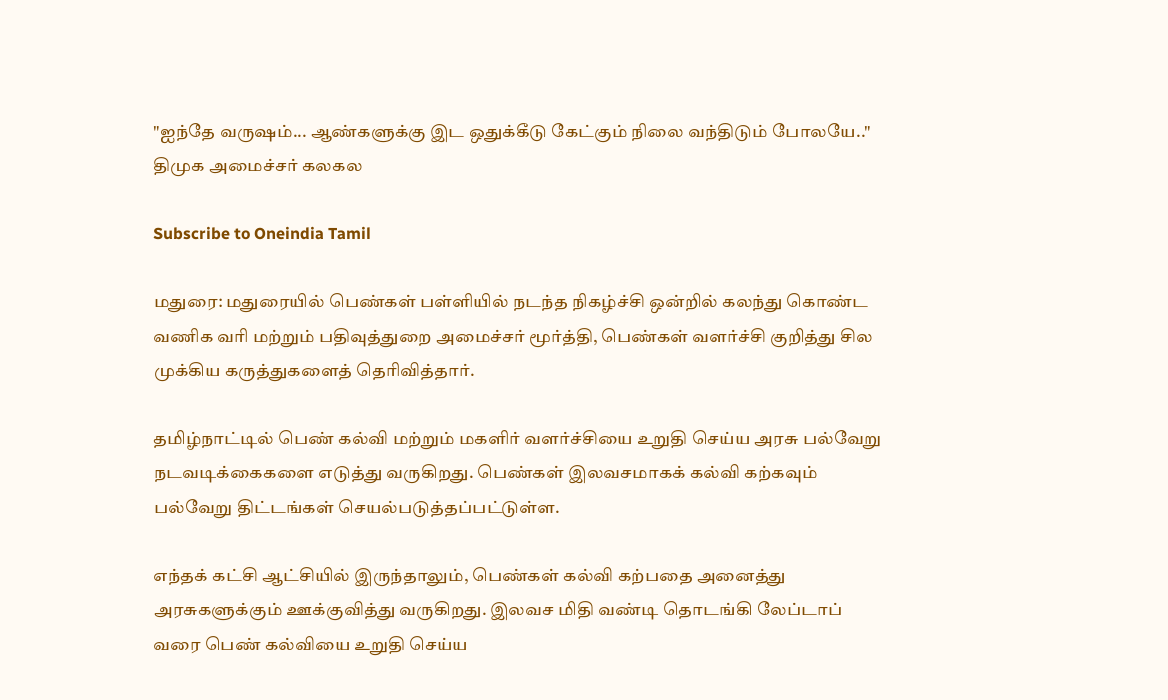"ஐந்தே வருஷம்... ஆண்களுக்கு இட ஒதுக்கீடு கேட்கும் நிலை வந்திடும் போலயே.." திமுக அமைச்சர் கலகல

Subscribe to Oneindia Tamil

மதுரை: மதுரையில் பெண்கள் பள்ளியில் நடந்த நிகழ்ச்சி ஒன்றில் கலந்து கொண்ட வணிக வரி மற்றும் பதிவுத்துறை அமைச்சர் மூர்த்தி, பெண்கள் வளர்ச்சி குறித்து சில முக்கிய கருத்துகளைத் தெரிவித்தார்.

தமிழ்நாட்டில் பெண் கல்வி மற்றும் மகளிர் வளர்ச்சியை உறுதி செய்ய அரசு பல்வேறு நடவடிக்கைகளை எடுத்து வருகிறது. பெண்கள் இலவசமாகக் கல்வி கற்கவும் பல்வேறு திட்டங்கள் செயல்படுத்தப்பட்டுள்ள.

எந்தக் கட்சி ஆட்சியில் இருந்தாலும், பெண்கள் கல்வி கற்பதை அனைத்து அரசுகளுக்கும் ஊக்குவித்து வருகிறது. இலவச மிதி வண்டி தொடங்கி லேப்டாப் வரை பெண் கல்வியை உறுதி செய்ய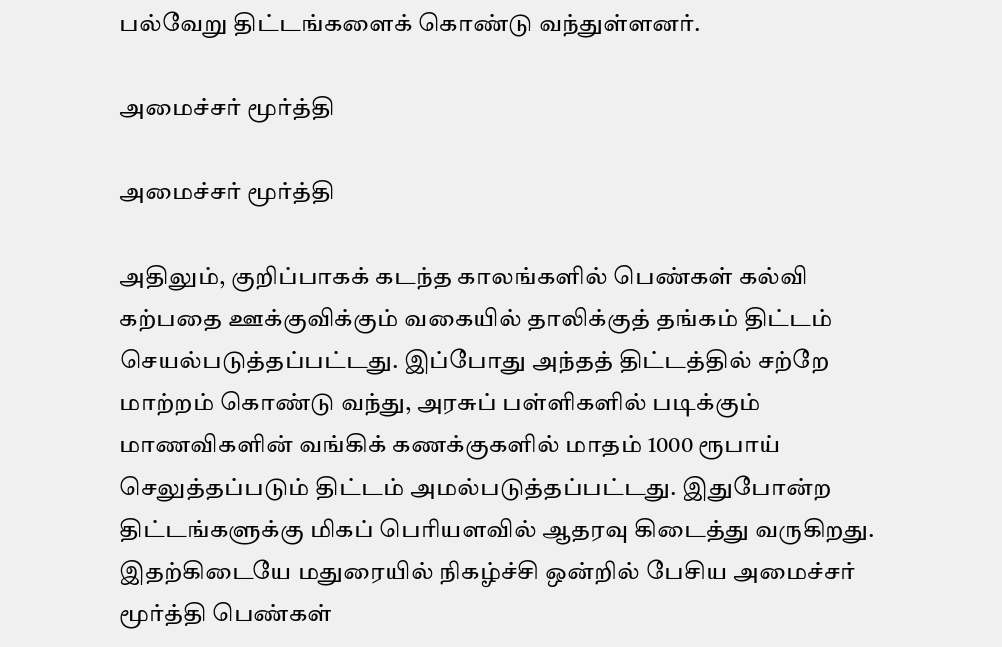பல்வேறு திட்டங்களைக் கொண்டு வந்துள்ளனர்.

அமைச்சர் மூர்த்தி

அமைச்சர் மூர்த்தி

அதிலும், குறிப்பாகக் கடந்த காலங்களில் பெண்கள் கல்வி கற்பதை ஊக்குவிக்கும் வகையில் தாலிக்குத் தங்கம் திட்டம் செயல்படுத்தப்பட்டது. இப்போது அந்தத் திட்டத்தில் சற்றே மாற்றம் கொண்டு வந்து, அரசுப் பள்ளிகளில் படிக்கும் மாணவிகளின் வங்கிக் கணக்குகளில் மாதம் 1000 ரூபாய் செலுத்தப்படும் திட்டம் அமல்படுத்தப்பட்டது. இதுபோன்ற திட்டங்களுக்கு மிகப் பெரியளவில் ஆதரவு கிடைத்து வருகிறது. இதற்கிடையே மதுரையில் நிகழ்ச்சி ஒன்றில் பேசிய அமைச்சர் மூர்த்தி பெண்கள்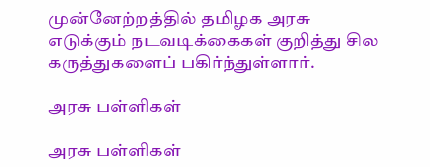முன்னேற்றத்தில் தமிழக அரசு எடுக்கும் நடவடிக்கைகள் குறித்து சில கருத்துகளைப் பகிர்ந்துள்ளார்.

அரசு பள்ளிகள்

அரசு பள்ளிகள்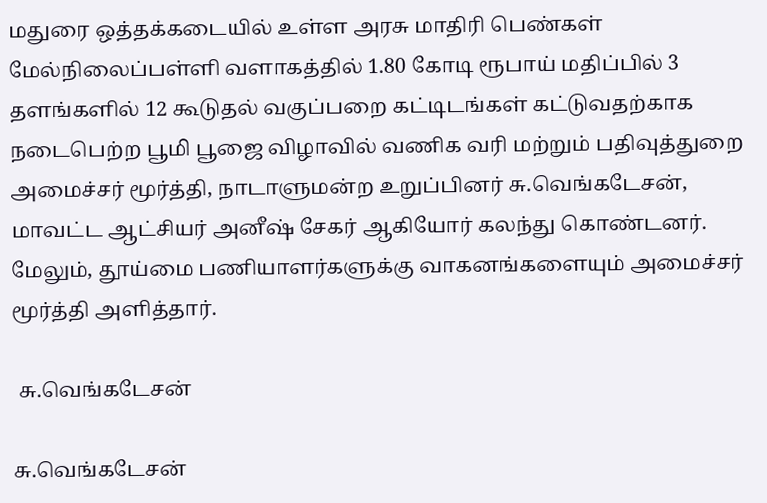மதுரை ஒத்தக்கடையில் உள்ள அரசு மாதிரி பெண்கள் மேல்நிலைப்பள்ளி வளாகத்தில் 1.80 கோடி ரூபாய் மதிப்பில் 3 தளங்களில் 12 கூடுதல் வகுப்பறை கட்டிடங்கள் கட்டுவதற்காக நடைபெற்ற பூமி பூஜை விழாவில் வணிக வரி மற்றும் பதிவுத்துறை அமைச்சர் மூர்த்தி, நாடாளுமன்ற உறுப்பினர் சு.வெங்கடேசன், மாவட்ட ஆட்சியர் அனீஷ் சேகர் ஆகியோர் கலந்து கொண்டனர். மேலும், தூய்மை பணியாளர்களுக்கு வாகனங்களையும் அமைச்சர் மூர்த்தி அளித்தார்.

 சு.வெங்கடேசன்

சு.வெங்கடேசன்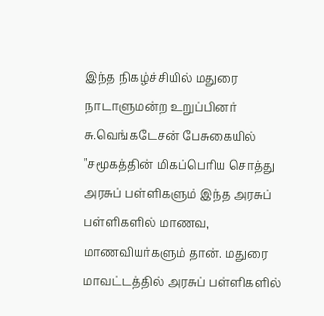இந்த நிகழ்ச்சியில் மதுரை நாடாளுமன்ற உறுப்பினர் சு.வெங்கடேசன் பேசுகையில் "சமூகத்தின் மிகப்பெரிய சொத்து அரசுப் பள்ளிகளும் இந்த அரசுப் பள்ளிகளில் மாணவ, மாணவியர்களும் தான். மதுரை மாவட்டத்தில் அரசுப் பள்ளிகளில்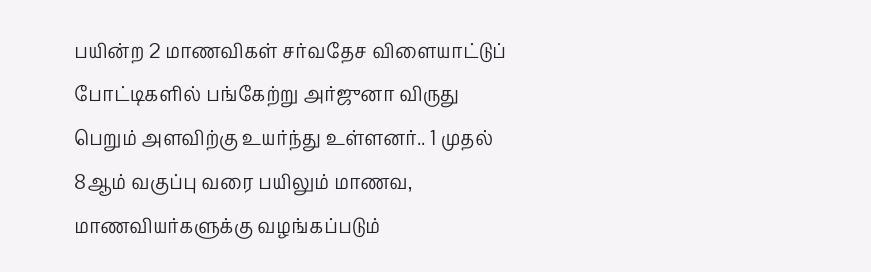பயின்ற 2 மாணவிகள் சர்வதேச விளையாட்டுப் போட்டிகளில் பங்கேற்று அர்ஜுனா விருது பெறும் அளவிற்கு உயர்ந்து உள்ளனர்.. 1 முதல் 8ஆம் வகுப்பு வரை பயிலும் மாணவ, மாணவியர்களுக்கு வழங்கப்படும்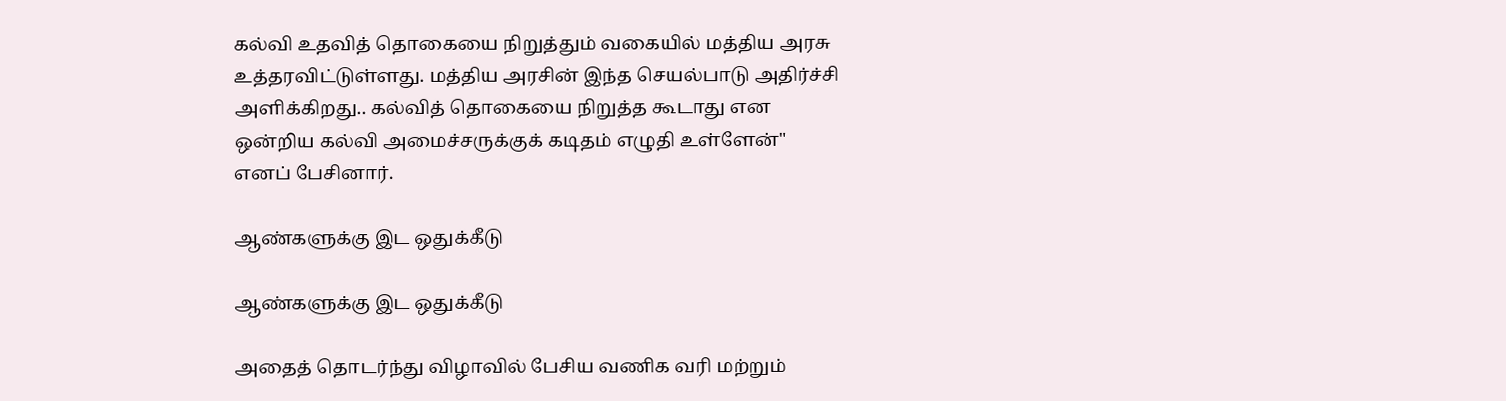கல்வி உதவித் தொகையை நிறுத்தும் வகையில் மத்திய அரசு உத்தரவிட்டுள்ளது. மத்திய அரசின் இந்த செயல்பாடு அதிர்ச்சி அளிக்கிறது.. கல்வித் தொகையை நிறுத்த கூடாது என ஒன்றிய கல்வி அமைச்சருக்குக் கடிதம் எழுதி உள்ளேன்" எனப் பேசினார்.

ஆண்களுக்கு இட ஒதுக்கீடு

ஆண்களுக்கு இட ஒதுக்கீடு

அதைத் தொடர்ந்து விழாவில் பேசிய வணிக வரி மற்றும்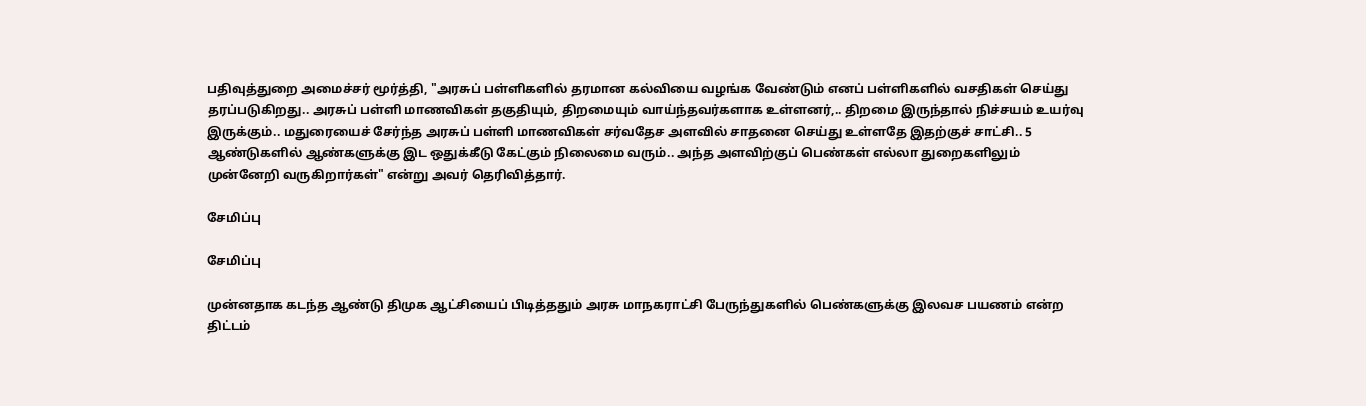பதிவுத்துறை அமைச்சர் மூர்த்தி, "அரசுப் பள்ளிகளில் தரமான கல்வியை வழங்க வேண்டும் எனப் பள்ளிகளில் வசதிகள் செய்து தரப்படுகிறது.. அரசுப் பள்ளி மாணவிகள் தகுதியும், திறமையும் வாய்ந்தவர்களாக உள்ளனர்,.. திறமை இருந்தால் நிச்சயம் உயர்வு இருக்கும்.. மதுரையைச் சேர்ந்த அரசுப் பள்ளி மாணவிகள் சர்வதேச அளவில் சாதனை செய்து உள்ளதே இதற்குச் சாட்சி.. 5 ஆண்டுகளில் ஆண்களுக்கு இட ஒதுக்கீடு கேட்கும் நிலைமை வரும்.. அந்த அளவிற்குப் பெண்கள் எல்லா துறைகளிலும் முன்னேறி வருகிறார்கள்" என்று அவர் தெரிவித்தார்.

சேமிப்பு

சேமிப்பு

முன்னதாக கடந்த ஆண்டு திமுக ஆட்சியைப் பிடித்ததும் அரசு மாநகராட்சி பேருந்துகளில் பெண்களுக்கு இலவச பயணம் என்ற திட்டம்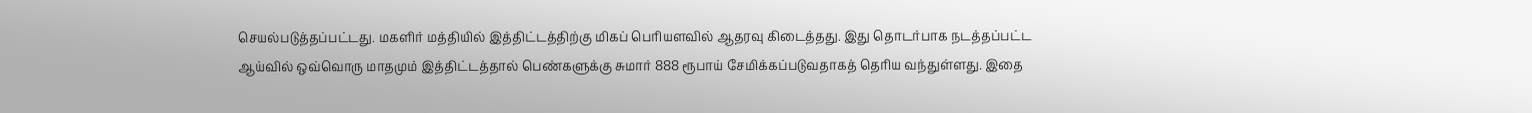செயல்படுத்தப்பட்டது. மகளிர் மத்தியில் இத்திட்டத்திற்கு மிகப் பெரியளவில் ஆதரவு கிடைத்தது. இது தொடர்பாக நடத்தப்பட்ட ஆய்வில் ஒவ்வொரு மாதமும் இத்திட்டத்தால் பெண்களுக்கு சுமார் 888 ரூபாய் சேமிக்கப்படுவதாகத் தெரிய வந்துள்ளது. இதை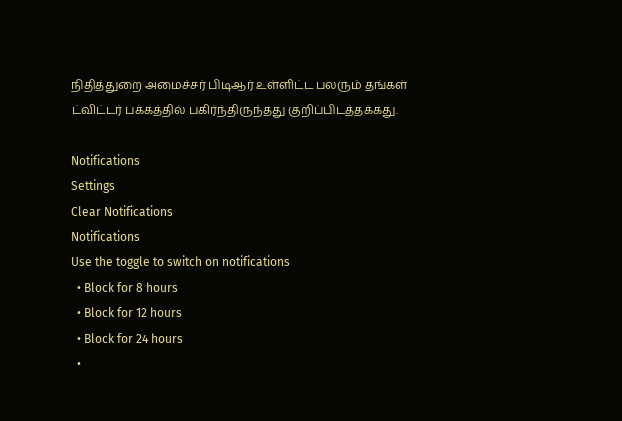நிதித்துறை அமைச்சர் பிடிஆர் உள்ளிட்ட பலரும் தங்கள் ட்விட்டர் பக்கத்தில் பகிர்ந்திருந்தது குறிப்பிடத்தக்கது.

Notifications
Settings
Clear Notifications
Notifications
Use the toggle to switch on notifications
  • Block for 8 hours
  • Block for 12 hours
  • Block for 24 hours
  •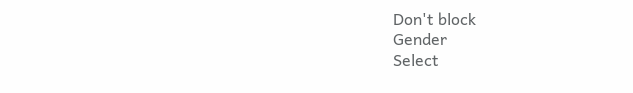Don't block
Gender
Select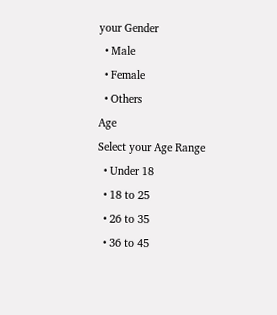your Gender
  • Male
  • Female
  • Others
Age
Select your Age Range
  • Under 18
  • 18 to 25
  • 26 to 35
  • 36 to 45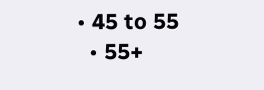• 45 to 55
  • 55+